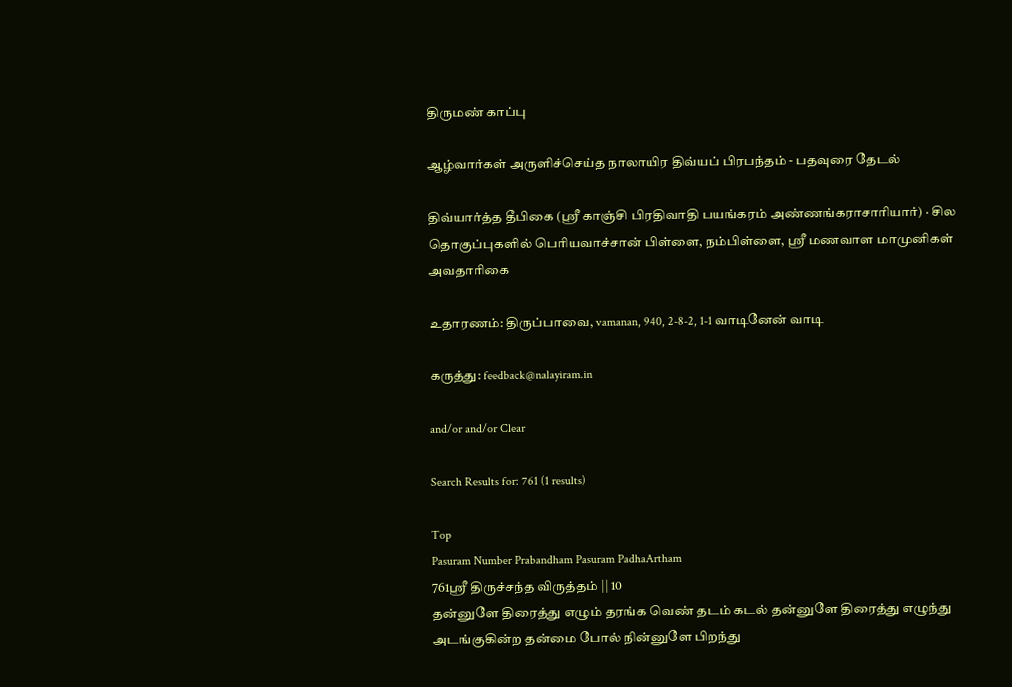திருமண் காப்பு

ஆழ்வார்கள் அருளிச்செய்த நாலாயிர திவ்யப் பிரபந்தம் - பதவுரை தேடல்

திவ்யார்த்த தீபிகை (ஸ்ரீ காஞ்சி பிரதிவாதி பயங்கரம் அண்ணங்கராசாரியார்) · சில தொகுப்புகளில் பெரியவாச்சான் பிள்ளை, நம்பிள்ளை, ஸ்ரீ மணவாள மாமுனிகள் அவதாரிகை

உதாரணம்: திருப்பாவை, vamanan, 940, 2-8-2, 1-1 வாடினேன் வாடி

கருத்து: feedback@nalayiram.in

and/or and/or Clear

Search Results for: 761 (1 results)

Top
Pasuram Number Prabandham Pasuram PadhaArtham
761ஸ்ரீ திருச்சந்த விருத்தம் || 10
தன்னுளே திரைத்து எழும் தரங்க வெண் தடம் கடல் தன்னுளே திரைத்து எழுந்து அடங்குகின்ற தன்மை போல் நின்னுளே பிறந்து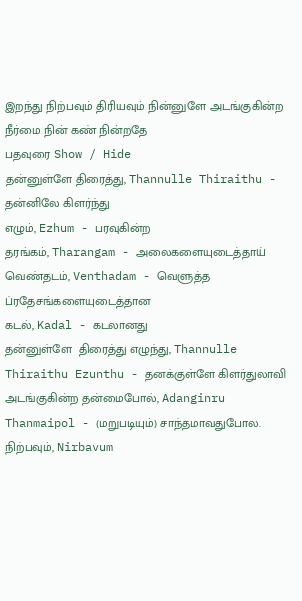இறந்து நிற்பவும் திரியவும் நின்னுளே அடங்குகின்ற நீர்மை நின் கண் நின்றதே
பதவுரை Show / Hide
தன்னுள்ளே திரைத்து, Thannulle Thiraithu - தன்னிலே கிளர்ந்து
எழும், Ezhum - பரவுகின்ற
தரங்கம், Tharangam - அலைகளையுடைத்தாய்
வெண்தடம், Venthadam - வெளுத்த ப்ரதேசங்களையுடைத்தான
கடல், Kadal - கடலானது
தன்னுள்ளே  திரைத்து எழுந்து, Thannulle Thiraithu Ezunthu - தனக்குள்ளே கிளர்துலாவி
அடங்குகின்ற தன்மைபோல், Adanginru Thanmaipol - (மறுபடியும்) சாந்தமாவதுபோல.
நிற்பவும், Nirbavum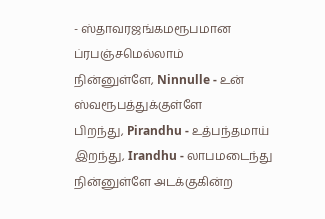- ஸ்தாவரஜங்கமரூபமான ப்ரபஞ்சமெல்லாம்
நின்னுள்ளே, Ninnulle - உன் ஸ்வரூபத்துக்குள்ளே
பிறந்து, Pirandhu - உத்பந்தமாய்
இறந்து, Irandhu - லாபமடைந்து
நின்னுள்ளே அடக்குகின்ற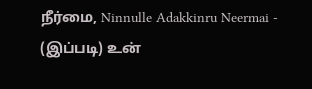நீர்மை, Ninnulle Adakkinru Neermai - (இப்படி) உன்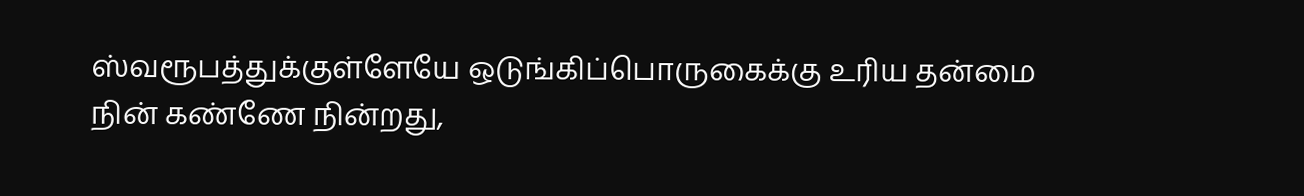ஸ்வரூபத்துக்குள்ளேயே ஒடுங்கிப்பொருகைக்கு உரிய தன்மை
நின் கண்ணே நின்றது,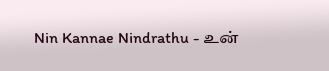Nin Kannae Nindrathu - உன்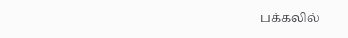பக்கலில்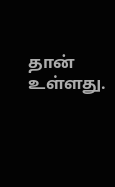தான் உள்ளது.